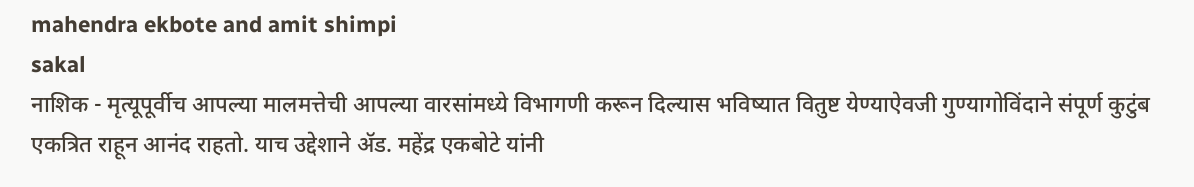mahendra ekbote and amit shimpi
sakal
नाशिक - मृत्यूपूर्वीच आपल्या मालमत्तेची आपल्या वारसांमध्ये विभागणी करून दिल्यास भविष्यात वितुष्ट येण्याऐवजी गुण्यागोविंदाने संपूर्ण कुटुंब एकत्रित राहून आनंद राहतो. याच उद्देशाने ॲड. महेंद्र एकबोटे यांनी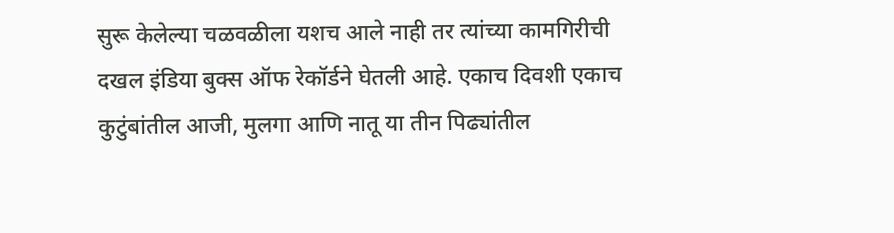सुरू केलेल्या चळवळीला यशच आले नाही तर त्यांच्या कामगिरीची दखल इंडिया बुक्स ऑफ रेकॉर्डने घेतली आहे. एकाच दिवशी एकाच कुटुंबांतील आजी, मुलगा आणि नातू या तीन पिढ्यांतील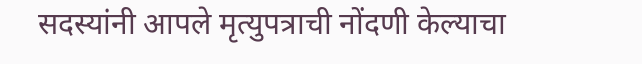सदस्यांनी आपले मृत्युपत्राची नोंदणी केल्याचा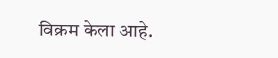विक्रम केला आहे.